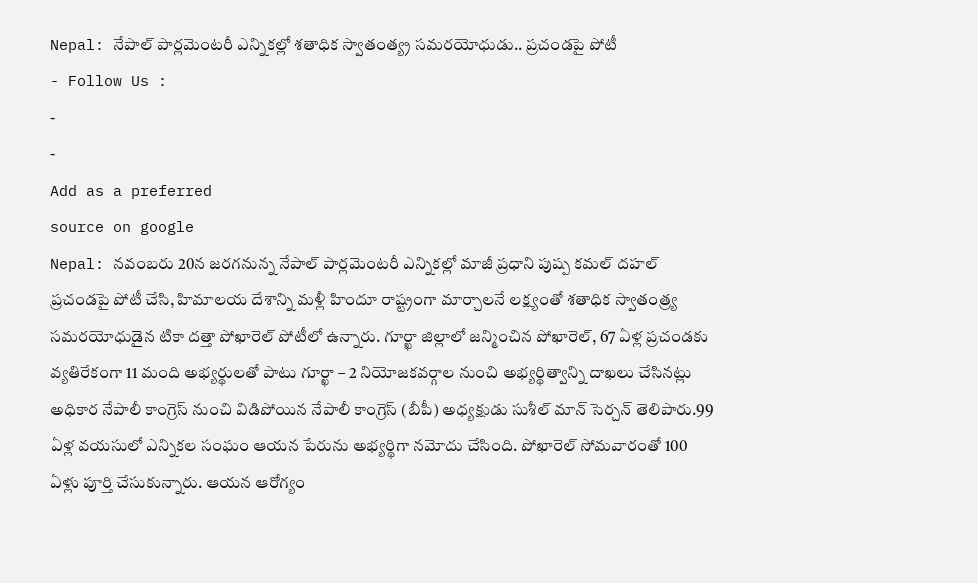Nepal: నేపాల్ పార్లమెంటరీ ఎన్నికల్లో శతాధిక స్వాతంత్య్ర సమరయోధుడు.. ప్రచండపై పోటీ
- Follow Us :
-
-
Add as a preferred
source on google
Nepal: నవంబరు 20న జరగనున్న నేపాల్ పార్లమెంటరీ ఎన్నికల్లో మాజీ ప్రధాని పుష్ప కమల్ దహల్ ప్రచండపై పోటీ చేసి, హిమాలయ దేశాన్ని మళ్లీ హిందూ రాష్ట్రంగా మార్చాలనే లక్ష్యంతో శతాధిక స్వాతంత్ర్య సమరయోధుడైన టికా దత్తా పోఖారెల్ పోటీలో ఉన్నారు. గూర్ఖా జిల్లాలో జన్మించిన పోఖారెల్, 67 ఏళ్ల ప్రచండకు వ్యతిరేకంగా 11 మంది అభ్యర్థులతో పాటు గూర్ఖా – 2 నియోజకవర్గాల నుంచి అభ్యర్థిత్వాన్ని దాఖలు చేసినట్లు అధికార నేపాలీ కాంగ్రెస్ నుంచి విడిపోయిన నేపాలీ కాంగ్రెస్ (బీపీ) అధ్యక్షుడు సుశీల్ మాన్ సెర్చన్ తెలిపారు.99 ఏళ్ల వయసులో ఎన్నికల సంఘం ఆయన పేరును అభ్యర్థిగా నమోదు చేసింది. పోఖారెల్ సోమవారంతో 100 ఏళ్లు పూర్తి చేసుకున్నారు. ఆయన ఆరోగ్యం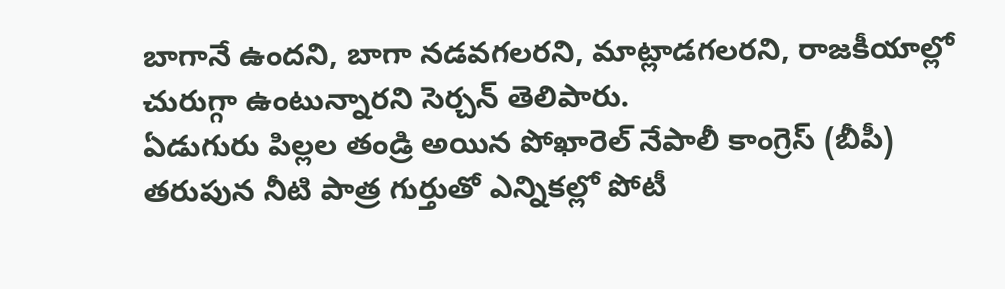బాగానే ఉందని, బాగా నడవగలరని, మాట్లాడగలరని, రాజకీయాల్లో చురుగ్గా ఉంటున్నారని సెర్చన్ తెలిపారు.
ఏడుగురు పిల్లల తండ్రి అయిన పోఖారెల్ నేపాలీ కాంగ్రెస్ (బీపీ) తరుపున నీటి పాత్ర గుర్తుతో ఎన్నికల్లో పోటీ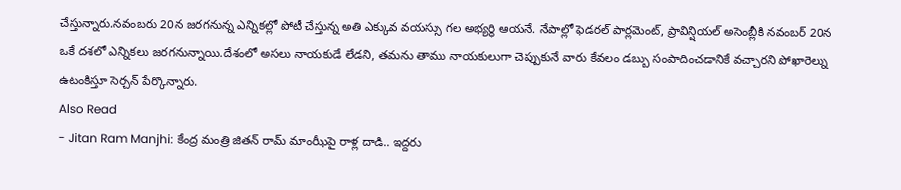చేస్తున్నారు.నవంబరు 20న జరగనున్న ఎన్నికల్లో పోటీ చేస్తున్న అతి ఎక్కువ వయస్సు గల అభ్యర్థి ఆయనే. నేపాల్లో ఫెడరల్ పార్లమెంట్, ప్రావిన్షియల్ అసెంబ్లీకి నవంబర్ 20న ఒకే దశలో ఎన్నికలు జరగనున్నాయి.దేశంలో అసలు నాయకుడే లేడని, తమను తాము నాయకులుగా చెప్పుకునే వారు కేవలం డబ్బు సంపాదించడానికే వచ్చారని పోఖారెల్ను ఉటంకిస్తూ సెర్చన్ పేర్కొన్నారు.
Also Read
- Jitan Ram Manjhi: కేంద్ర మంత్రి జితన్ రామ్ మాంఝీపై రాళ్ల దాడి.. ఇద్దరు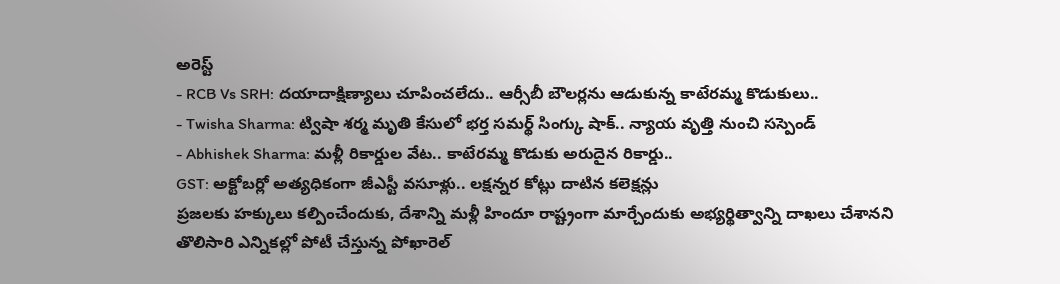అరెస్ట్
- RCB Vs SRH: దయాదాక్షిణ్యాలు చూపించలేదు.. ఆర్సీబీ బౌలర్లను ఆడుకున్న కాటేరమ్మ కొడుకులు..
- Twisha Sharma: ట్విషా శర్మ మృతి కేసులో భర్త సమర్థ్ సింగ్కు షాక్.. న్యాయ వృత్తి నుంచి సస్పెండ్
- Abhishek Sharma: మళ్లీ రికార్డుల వేట.. కాటేరమ్మ కొడుకు అరుదైన రికార్డు..
GST: అక్టోబర్లో అత్యధికంగా జీఎస్టీ వసూళ్లు.. లక్షన్నర కోట్లు దాటిన కలెక్షన్లు
ప్రజలకు హక్కులు కల్పించేందుకు, దేశాన్ని మళ్లీ హిందూ రాష్ట్రంగా మార్చేందుకు అభ్యర్థిత్వాన్ని దాఖలు చేశానని తొలిసారి ఎన్నికల్లో పోటీ చేస్తున్న పోఖారెల్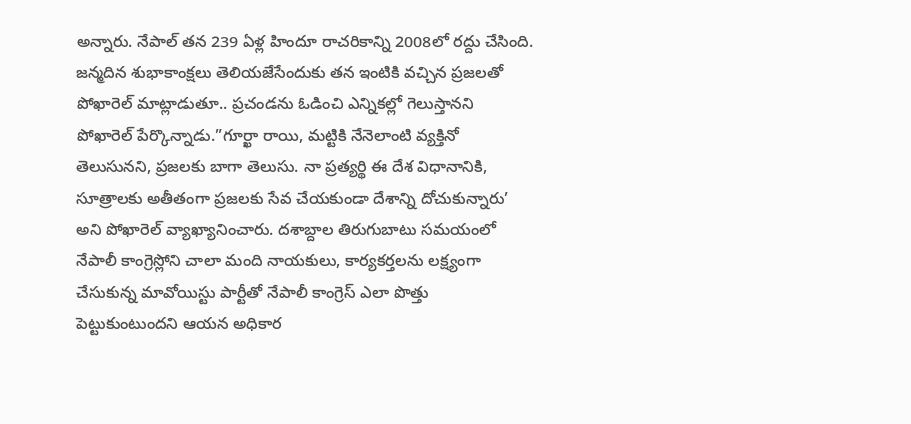అన్నారు. నేపాల్ తన 239 ఏళ్ల హిందూ రాచరికాన్ని 2008లో రద్దు చేసింది. జన్మదిన శుభాకాంక్షలు తెలియజేసేందుకు తన ఇంటికి వచ్చిన ప్రజలతో పోఖారెల్ మాట్లాడుతూ.. ప్రచండను ఓడించి ఎన్నికల్లో గెలుస్తానని పోఖారెల్ పేర్కొన్నాడు.”గూర్ఖా రాయి, మట్టికి నేనెలాంటి వ్యక్తినో తెలుసునని, ప్రజలకు బాగా తెలుసు. నా ప్రత్యర్థి ఈ దేశ విధానానికి, సూత్రాలకు అతీతంగా ప్రజలకు సేవ చేయకుండా దేశాన్ని దోచుకున్నారు’ అని పోఖారెల్ వ్యాఖ్యానించారు. దశాబ్దాల తిరుగుబాటు సమయంలో నేపాలీ కాంగ్రెస్లోని చాలా మంది నాయకులు, కార్యకర్తలను లక్ష్యంగా చేసుకున్న మావోయిస్టు పార్టీతో నేపాలీ కాంగ్రెస్ ఎలా పొత్తు పెట్టుకుంటుందని ఆయన అధికార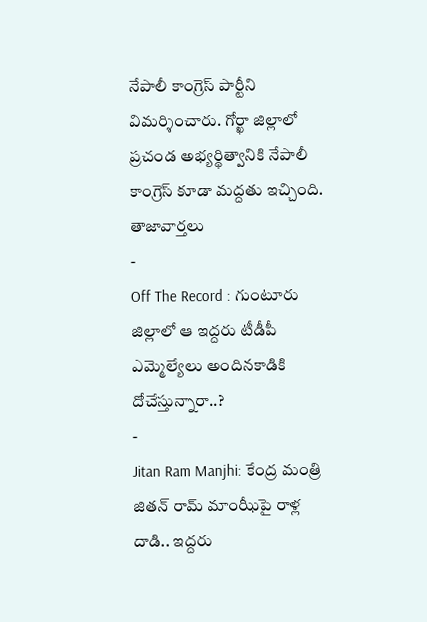నేపాలీ కాంగ్రెస్ పార్టీని విమర్శించారు. గోర్ఖా జిల్లాలో ప్రచండ అభ్యర్థిత్వానికి నేపాలీ కాంగ్రెస్ కూడా మద్దతు ఇచ్చింది.
తాజావార్తలు
-
Off The Record : గుంటూరు జిల్లాలో ఆ ఇద్దరు టీడీపీ ఎమ్మెల్యేలు అందినకాడికి దోచేస్తున్నారా..?
-
Jitan Ram Manjhi: కేంద్ర మంత్రి జితన్ రామ్ మాంఝీపై రాళ్ల దాడి.. ఇద్దరు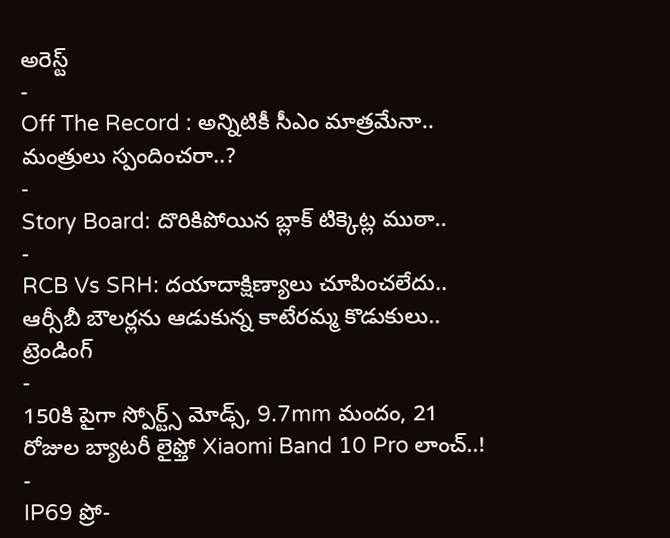అరెస్ట్
-
Off The Record : అన్నిటికీ సీఎం మాత్రమేనా.. మంత్రులు స్పందించరా..?
-
Story Board: దొరికిపోయిన బ్లాక్ టిక్కెట్ల ముఠా..
-
RCB Vs SRH: దయాదాక్షిణ్యాలు చూపించలేదు.. ఆర్సీబీ బౌలర్లను ఆడుకున్న కాటేరమ్మ కొడుకులు..
ట్రెండింగ్
-
150కి పైగా స్పోర్ట్స్ మోడ్స్, 9.7mm మందం, 21 రోజుల బ్యాటరీ లైఫ్తో Xiaomi Band 10 Pro లాంచ్..!
-
IP69 ప్రో-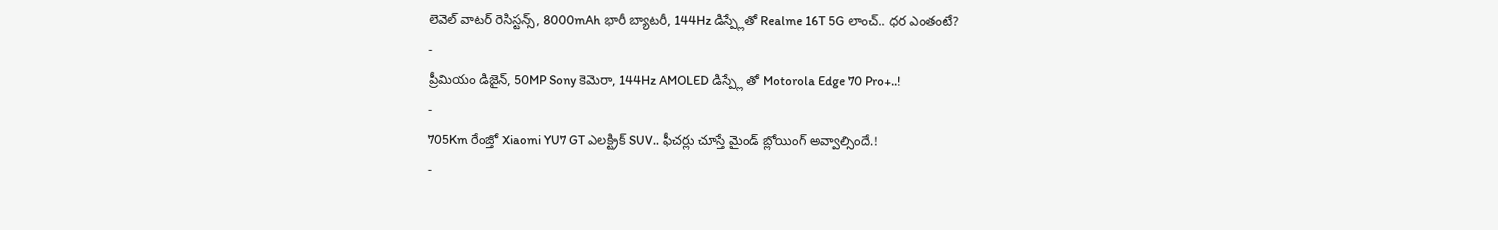లెవెల్ వాటర్ రెసిస్టన్స్, 8000mAh భారీ బ్యాటరీ, 144Hz డిస్ప్లేతో Realme 16T 5G లాంచ్.. ధర ఎంతంటే?
-
ప్రీమియం డిజైన్, 50MP Sony కెమెరా, 144Hz AMOLED డిస్ప్లే తో Motorola Edge 70 Pro+..!
-
705Km రేంజ్తో Xiaomi YU7 GT ఎలక్ట్రిక్ SUV.. ఫీచర్లు చూస్తే మైండ్ బ్లోయింగ్ అవ్వాల్సిందే.!
-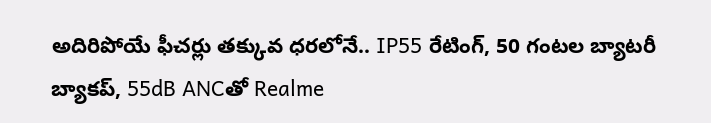అదిరిపోయే ఫీచర్లు తక్కువ ధరలోనే.. IP55 రేటింగ్, 50 గంటల బ్యాటరీ బ్యాకప్, 55dB ANCతో Realme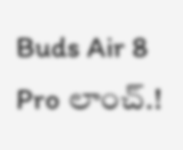Buds Air 8 Pro లాంచ్.!